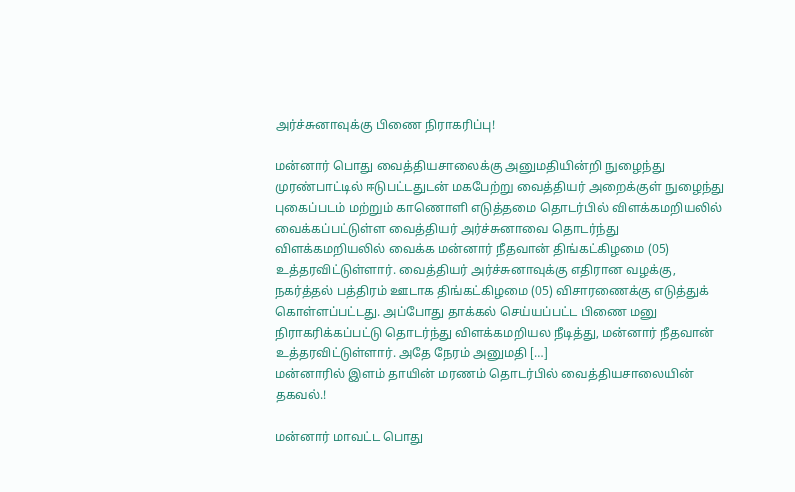அர்ச்சுனாவுக்கு பிணை நிராகரிப்பு!

மன்னார் பொது வைத்தியசாலைக்கு அனுமதியின்றி நுழைந்து முரண்பாட்டில் ஈடுபட்டதுடன் மகபேற்று வைத்தியர் அறைக்குள் நுழைந்து புகைப்படம் மற்றும் காணொளி எடுத்தமை தொடர்பில் விளக்கமறியலில் வைக்கப்பட்டுள்ள வைத்தியர் அர்ச்சுனாவை தொடர்ந்து விளக்கமறியலில் வைக்க மன்னார் நீதவான் திங்கட்கிழமை (05) உத்தரவிட்டுள்ளார். வைத்தியர் அர்ச்சுனாவுக்கு எதிரான வழக்கு, நகர்த்தல் பத்திரம் ஊடாக திங்கட்கிழமை (05) விசாரணைக்கு எடுத்துக் கொள்ளப்பட்டது. அப்போது தாக்கல் செய்யப்பட்ட பிணை மனு நிராகரிக்கப்பட்டு தொடர்ந்து விளக்கமறியல நீடித்து, மன்னார் நீதவான் உத்தரவிட்டுள்ளார். அதே நேரம் அனுமதி […]
மன்னாரில் இளம் தாயின் மரணம் தொடர்பில் வைத்தியசாலையின் தகவல்.!

மன்னார் மாவட்ட பொது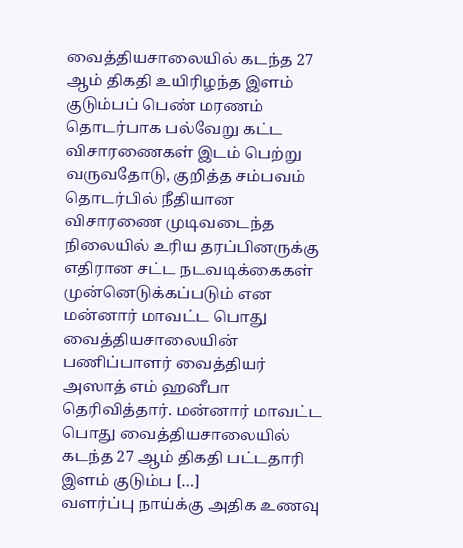வைத்தியசாலையில் கடந்த 27 ஆம் திகதி உயிரிழந்த இளம் குடும்பப் பெண் மரணம் தொடர்பாக பல்வேறு கட்ட விசாரணைகள் இடம் பெற்று வருவதோடு, குறித்த சம்பவம் தொடர்பில் நீதியான விசாரணை முடிவடைந்த நிலையில் உரிய தரப்பினருக்கு எதிரான சட்ட நடவடிக்கைகள் முன்னெடுக்கப்படும் என மன்னார் மாவட்ட பொது வைத்தியசாலையின் பணிப்பாளர் வைத்தியர் அஸாத் எம் ஹனீபா தெரிவித்தார். மன்னார் மாவட்ட பொது வைத்தியசாலையில் கடந்த 27 ஆம் திகதி பட்டதாரி இளம் குடும்ப […]
வளர்ப்பு நாய்க்கு அதிக உணவு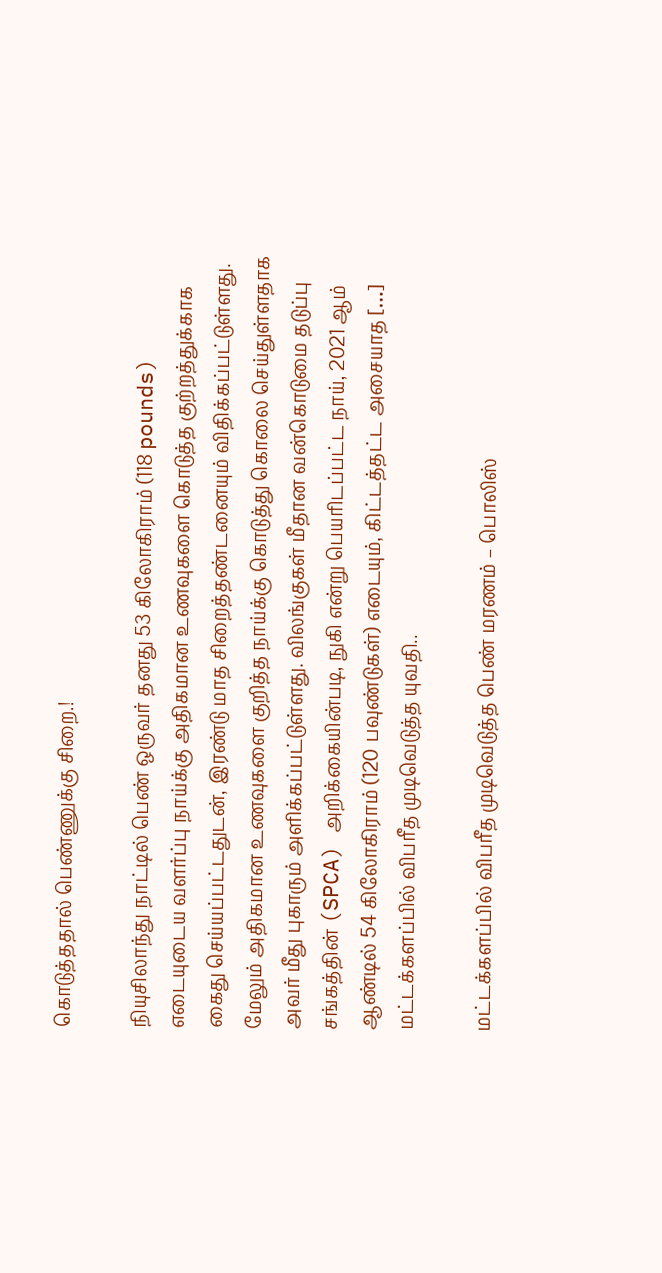கொடுத்ததால் பெண்ணுக்கு சிறை.!

நியுசிலாந்து நாட்டில் பெண் ஒருவர் தனது 53 கிலோகிராம் (118 pounds) எடையுடைய வளர்ப்பு நாய்க்கு அதிகமான உணவுகளை கொடுத்த குற்றத்துக்காக கைது செய்யப்பட்டதுடன், இரண்டு மாத சிறைத்தண்டனையும் விதிக்கப்பட்டுள்ளது. மேலும் அதிகமான உணவுகளை குறித்த நாய்க்கு கொடுத்து கொலை செய்துள்ளதாக அவர் மீது புகாரும் அளிக்கப்பட்டுள்ளது. விலங்குகள் மீதான வன்கொடுமை தடுப்பு சங்கத்தின் (SPCA) அறிக்கையின்படி, நுகி என்று பெயரிடப்பட்ட நாய், 2021 ஆம் ஆண்டில் 54 கிலோகிராம் (120 பவுண்டுகள்) எடையும், கிட்டத்தட்ட அசையாத […]
மட்டக்களப்பில் விபரீத முடிவெடுத்த யுவதி..

மட்டக்களப்பில் விபரீத முடிவெடுத்த பெண் மரணம் – பொலிஸ்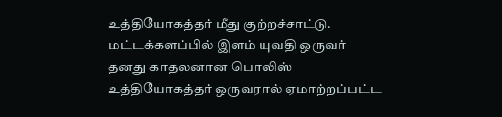உத்தியோகத்தர் மீது குற்றச்சாட்டு. மட்டக்களப்பில் இளம் யுவதி ஒருவர் தனது காதலனான பொலிஸ் உத்தியோகத்தர் ஒருவரால் ஏமாற்றப்பட்ட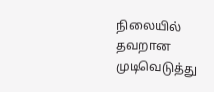நிலையில் தவறான முடிவெடுத்து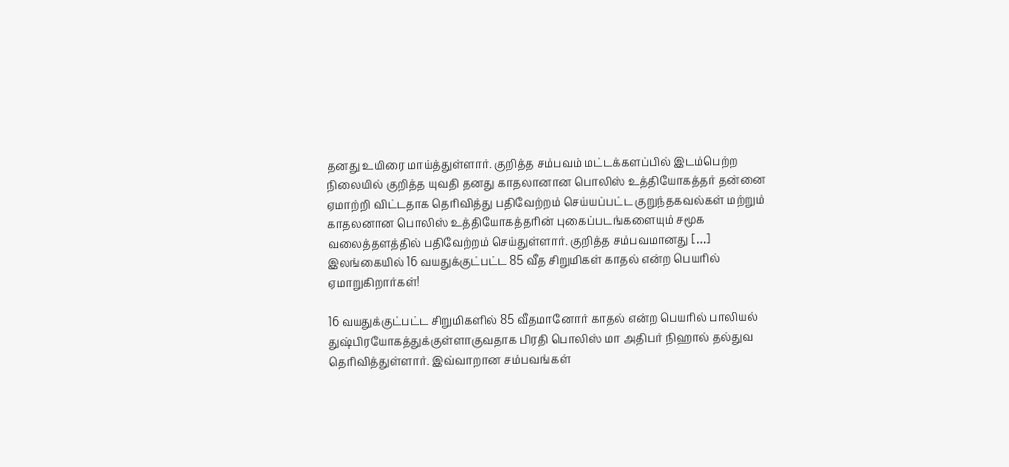தனது உயிரை மாய்த்துள்ளார். குறித்த சம்பவம் மட்டக்களப்பில் இடம்பெற்ற நிலையில் குறித்த யுவதி தனது காதலானான பொலிஸ் உத்தியோகத்தர் தன்னை ஏமாற்றி விட்டதாக தெரிவித்து பதிவேற்றம் செய்யப்பட்ட குறுந்தகவல்கள் மற்றும் காதலனான பொலிஸ் உத்தியோகத்தரின் புகைப்படங்களையும் சமூக வலைத்தளத்தில் பதிவேற்றம் செய்துள்ளார். குறித்த சம்பவமானது […]
இலங்கையில் 16 வயதுக்குட்பட்ட 85 வீத சிறுமிகள் காதல் என்ற பெயரில் ஏமாறுகிறார்கள்!

16 வயதுக்குட்பட்ட சிறுமிகளில் 85 வீதமானோர் காதல் என்ற பெயரில் பாலியல் துஷ்பிரயோகத்துக்குள்ளாகுவதாக பிரதி பொலிஸ் மா அதிபர் நிஹால் தல்துவ தெரிவித்துள்ளார். இவ்வாறான சம்பவங்கள்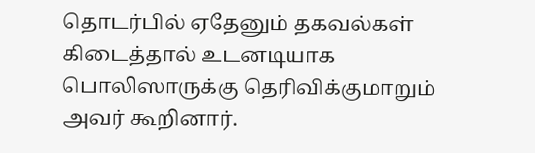தொடர்பில் ஏதேனும் தகவல்கள் கிடைத்தால் உடனடியாக பொலிஸாருக்கு தெரிவிக்குமாறும் அவர் கூறினார்.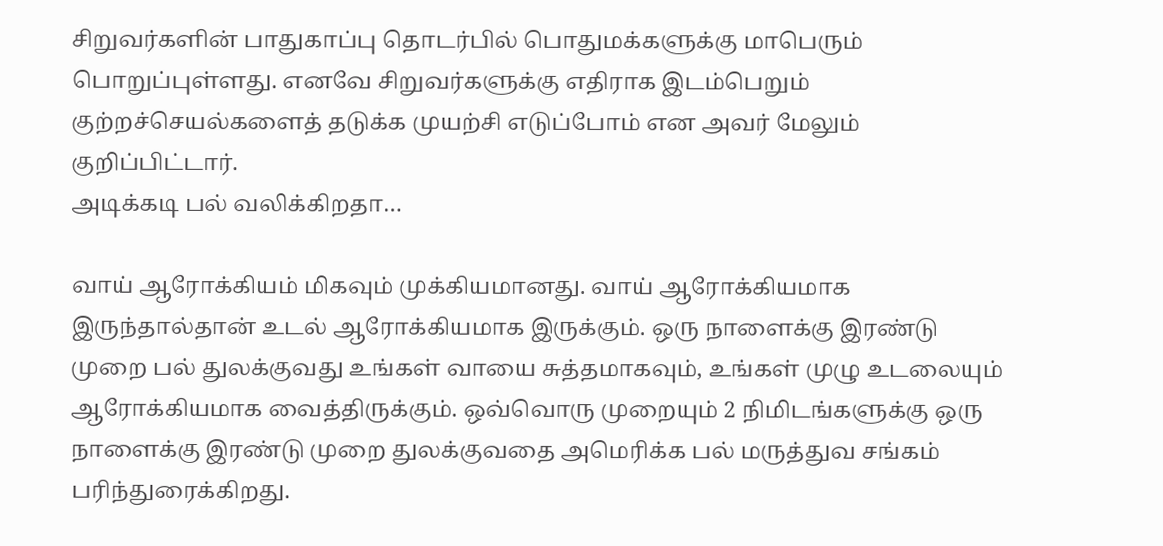சிறுவர்களின் பாதுகாப்பு தொடர்பில் பொதுமக்களுக்கு மாபெரும் பொறுப்புள்ளது. எனவே சிறுவர்களுக்கு எதிராக இடம்பெறும் குற்றச்செயல்களைத் தடுக்க முயற்சி எடுப்போம் என அவர் மேலும் குறிப்பிட்டார்.
அடிக்கடி பல் வலிக்கிறதா…

வாய் ஆரோக்கியம் மிகவும் முக்கியமானது. வாய் ஆரோக்கியமாக இருந்தால்தான் உடல் ஆரோக்கியமாக இருக்கும். ஒரு நாளைக்கு இரண்டு முறை பல் துலக்குவது உங்கள் வாயை சுத்தமாகவும், உங்கள் முழு உடலையும் ஆரோக்கியமாக வைத்திருக்கும். ஒவ்வொரு முறையும் 2 நிமிடங்களுக்கு ஒரு நாளைக்கு இரண்டு முறை துலக்குவதை அமெரிக்க பல் மருத்துவ சங்கம் பரிந்துரைக்கிறது.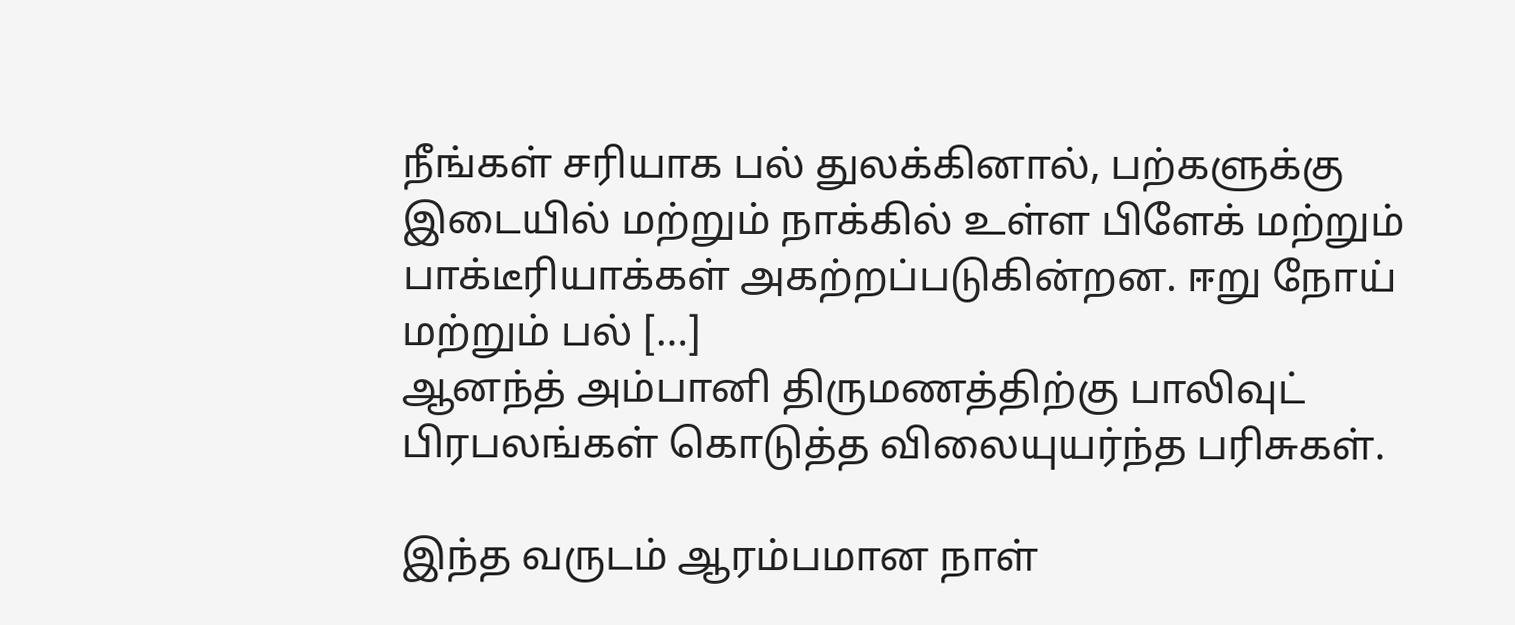நீங்கள் சரியாக பல் துலக்கினால், பற்களுக்கு இடையில் மற்றும் நாக்கில் உள்ள பிளேக் மற்றும் பாக்டீரியாக்கள் அகற்றப்படுகின்றன. ஈறு நோய் மற்றும் பல் […]
ஆனந்த் அம்பானி திருமணத்திற்கு பாலிவுட் பிரபலங்கள் கொடுத்த விலையுயர்ந்த பரிசுகள்.

இந்த வருடம் ஆரம்பமான நாள்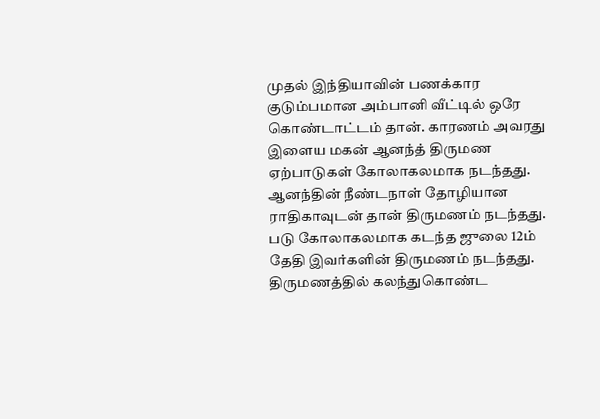முதல் இந்தியாவின் பணக்கார குடும்பமான அம்பானி வீட்டில் ஒரே கொண்டாட்டம் தான். காரணம் அவரது இளைய மகன் ஆனந்த் திருமண ஏற்பாடுகள் கோலாகலமாக நடந்தது. ஆனந்தின் நீண்டநாள் தோழியான ராதிகாவுடன் தான் திருமணம் நடந்தது. படு கோலாகலமாக கடந்த ஜுலை 12ம் தேதி இவர்களின் திருமணம் நடந்தது. திருமணத்தில் கலந்துகொண்ட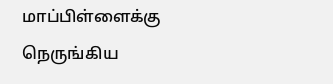மாப்பிள்ளைக்கு நெருங்கிய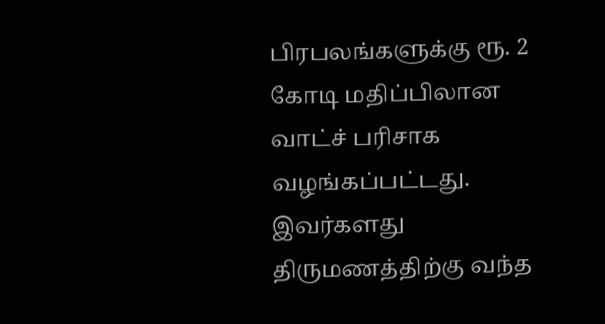பிரபலங்களுக்கு ரூ. 2 கோடி மதிப்பிலான வாட்ச் பரிசாக வழங்கப்பட்டது. இவர்களது திருமணத்திற்கு வந்த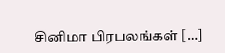சினிமா பிரபலங்கள் […]